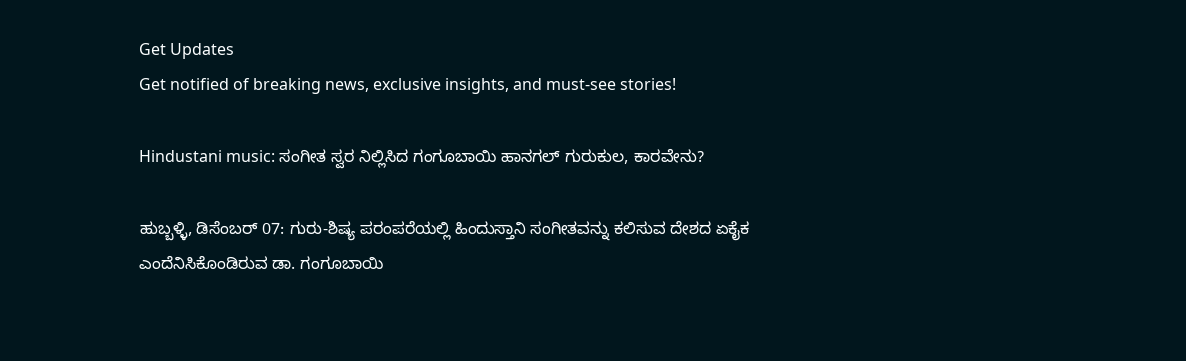Get Updates
Get notified of breaking news, exclusive insights, and must-see stories!

Hindustani music: ಸಂಗೀತ ಸ್ವರ ನಿಲ್ಲಿಸಿದ ಗಂಗೂಬಾಯಿ ಹಾನಗಲ್ ಗುರುಕುಲ, ಕಾರವೇನು?

ಹುಬ್ಬಳ್ಳಿ, ಡಿಸೆಂಬರ್ 07: ಗುರು-ಶಿಷ್ಯ ಪರಂಪರೆಯಲ್ಲಿ ಹಿಂದುಸ್ತಾನಿ ಸಂಗೀತವನ್ನು ಕಲಿಸುವ ದೇಶದ ಏಕೈಕ ಎಂದೆನಿಸಿಕೊಂಡಿರುವ ಡಾ. ಗಂಗೂಬಾಯಿ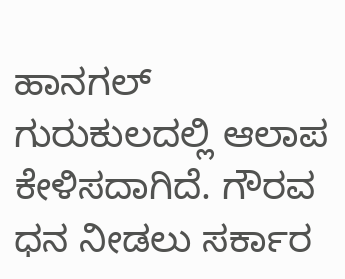ಹಾನಗಲ್ ಗುರುಕುಲದಲ್ಲಿ ಆಲಾಪ ಕೇಳಿಸದಾಗಿದೆ. ಗೌರವ ಧನ ನೀಡಲು ಸರ್ಕಾರ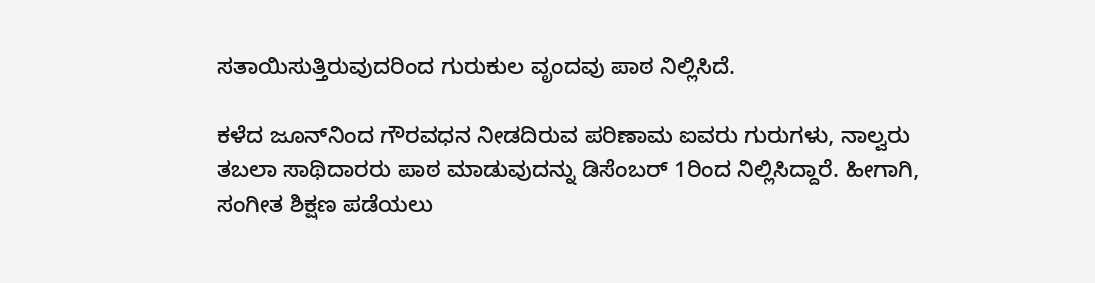ಸತಾಯಿಸುತ್ತಿರುವುದರಿಂದ ಗುರುಕುಲ ವೃಂದವು ಪಾಠ ನಿಲ್ಲಿಸಿದೆ.

ಕಳೆದ ಜೂನ್‌ನಿಂದ ಗೌರವಧನ ನೀಡದಿರುವ ಪರಿಣಾಮ ಐವರು ಗುರುಗಳು, ನಾಲ್ವರು ತಬಲಾ ಸಾಥಿದಾರರು ಪಾಠ ಮಾಡುವುದನ್ನು ಡಿಸೆಂಬರ್ 1ರಿಂದ ನಿಲ್ಲಿಸಿದ್ದಾರೆ. ಹೀಗಾಗಿ, ಸಂಗೀತ ಶಿಕ್ಷಣ ಪಡೆಯಲು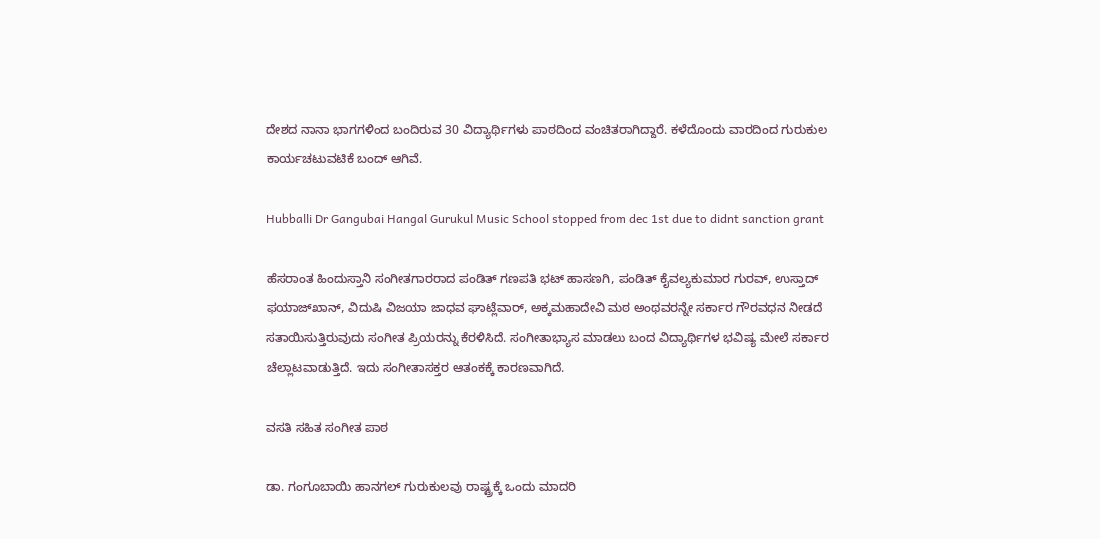ದೇಶದ ನಾನಾ ಭಾಗಗಳಿಂದ ಬಂದಿರುವ 30 ವಿದ್ಯಾರ್ಥಿಗಳು ಪಾಠದಿಂದ ವಂಚಿತರಾಗಿದ್ದಾರೆ. ಕಳೆದೊಂದು ವಾರದಿಂದ ಗುರುಕುಲ ಕಾರ್ಯಚಟುವಟಿಕೆ ಬಂದ್ ಆಗಿವೆ.

Hubballi Dr Gangubai Hangal Gurukul Music School stopped from dec 1st due to didnt sanction grant

ಹೆಸರಾಂತ ಹಿಂದುಸ್ತಾನಿ ಸಂಗೀತಗಾರರಾದ ಪಂಡಿತ್ ಗಣಪತಿ ಭಟ್ ಹಾಸಣಗಿ, ಪಂಡಿತ್ ಕೈವಲ್ಯಕುಮಾರ ಗುರವ್, ಉಸ್ತಾದ್ ಫಯಾಜ್‌ಖಾನ್, ವಿದುಷಿ ವಿಜಯಾ ಜಾಧವ ಘಾಟ್ಲೆವಾರ್, ಅಕ್ಕಮಹಾದೇವಿ ಮಠ ಅಂಥವರನ್ನೇ ಸರ್ಕಾರ ಗೌರವಧನ ನೀಡದೆ ಸತಾಯಿಸುತ್ತಿರುವುದು ಸಂಗೀತ ಪ್ರಿಯರನ್ನು ಕೆರಳಿಸಿದೆ. ಸಂಗೀತಾಭ್ಯಾಸ ಮಾಡಲು ಬಂದ ವಿದ್ಯಾರ್ಥಿಗಳ ಭವಿಷ್ಯ ಮೇಲೆ ಸರ್ಕಾರ ಚೆಲ್ಲಾಟವಾಡುತ್ತಿದೆ. ಇದು ಸಂಗೀತಾಸಕ್ತರ ಆತಂಕಕ್ಕೆ ಕಾರಣವಾಗಿದೆ.

ವಸತಿ ಸಹಿತ ಸಂಗೀತ ಪಾಠ

ಡಾ. ಗಂಗೂಬಾಯಿ ಹಾನಗಲ್ ಗುರುಕುಲವು ರಾಷ್ಟ್ರಕ್ಕೆ ಒಂದು ಮಾದರಿ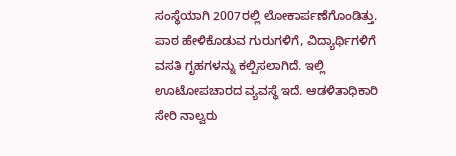ಸಂಸ್ಥೆಯಾಗಿ 2007ರಲ್ಲಿ ಲೋಕಾರ್ಪಣೆಗೊಂಡಿತ್ತು. ಪಾಠ ಹೇಳಿಕೊಡುವ ಗುರುಗಳಿಗೆ, ವಿದ್ಯಾರ್ಥಿಗಳಿಗೆ ವಸತಿ ಗೃಹಗಳನ್ನು ಕಲ್ಪಿಸಲಾಗಿದೆ. ಇಲ್ಲಿ ಊಟೋಪಚಾರದ ವ್ಯವಸ್ಥೆ ಇದೆ. ಆಡಳಿತಾಧಿಕಾರಿ ಸೇರಿ ನಾಲ್ವರು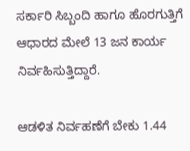ಸರ್ಕಾರಿ ಸಿಬ್ಬಂದಿ ಹಾಗೂ ಹೊರಗುತ್ತಿಗೆ ಆಧಾರದ ಮೇಲೆ 13 ಜನ ಕಾರ್ಯ ನಿರ್ವಹಿಸುತ್ತಿದ್ದಾರೆ.

ಆಡಳಿತ ನಿರ್ವಹಣೆಗೆ ಬೇಕು 1.44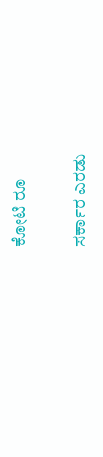ಕೋಟಿ ರೂ

ಸರ್ಕಾರ ಎರಡು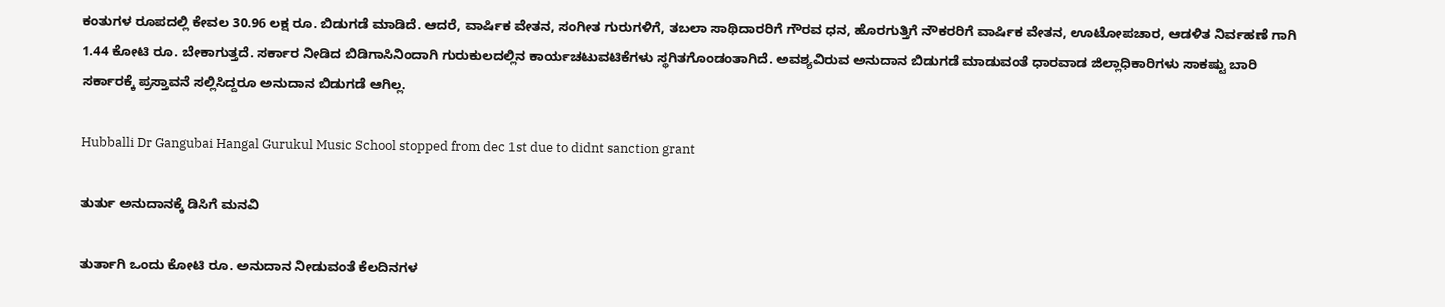ಕಂತುಗಳ ರೂಪದಲ್ಲಿ ಕೇವಲ 30.96 ಲಕ್ಷ ರೂ. ಬಿಡುಗಡೆ ಮಾಡಿದೆ. ಆದರೆ, ವಾರ್ಷಿಕ ವೇತನ, ಸಂಗೀತ ಗುರುಗಳಿಗೆ, ತಬಲಾ ಸಾಥಿದಾರರಿಗೆ ಗೌರವ ಧನ, ಹೊರಗುತ್ತಿಗೆ ನೌಕರರಿಗೆ ವಾರ್ಷಿಕ ವೇತನ, ಊಟೋಪಚಾರ, ಆಡಳಿತ ನಿರ್ವಹಣೆ ಗಾಗಿ 1.44 ಕೋಟಿ ರೂ. ಬೇಕಾಗುತ್ತದೆ. ಸರ್ಕಾರ ನೀಡಿದ ಬಿಡಿಗಾಸಿನಿಂದಾಗಿ ಗುರುಕುಲದಲ್ಲಿನ ಕಾರ್ಯಚಟುವಟಿಕೆಗಳು ಸ್ಥಗಿತಗೊಂಡಂತಾಗಿದೆ. ಅವಶ್ಯವಿರುವ ಅನುದಾನ ಬಿಡುಗಡೆ ಮಾಡುವಂತೆ ಧಾರವಾಡ ಜಿಲ್ಲಾಧಿಕಾರಿಗಳು ಸಾಕಷ್ಟು ಬಾರಿ ಸರ್ಕಾರಕ್ಕೆ ಪ್ರಸ್ತಾವನೆ ಸಲ್ಲಿಸಿದ್ದರೂ ಅನುದಾನ ಬಿಡುಗಡೆ ಆಗಿಲ್ಲ.

Hubballi Dr Gangubai Hangal Gurukul Music School stopped from dec 1st due to didnt sanction grant

ತುರ್ತು ಅನುದಾನಕ್ಕೆ ಡಿಸಿಗೆ ಮನವಿ

ತುರ್ತಾಗಿ ಒಂದು ಕೋಟಿ ರೂ. ಅನುದಾನ ನೀಡುವಂತೆ ಕೆಲದಿನಗಳ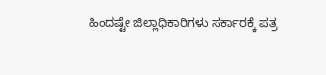ಹಿಂದಷ್ಟೇ ಜಿಲ್ಲಾಧಿಕಾರಿಗಳು ಸರ್ಕಾರಕ್ಕೆ ಪತ್ರ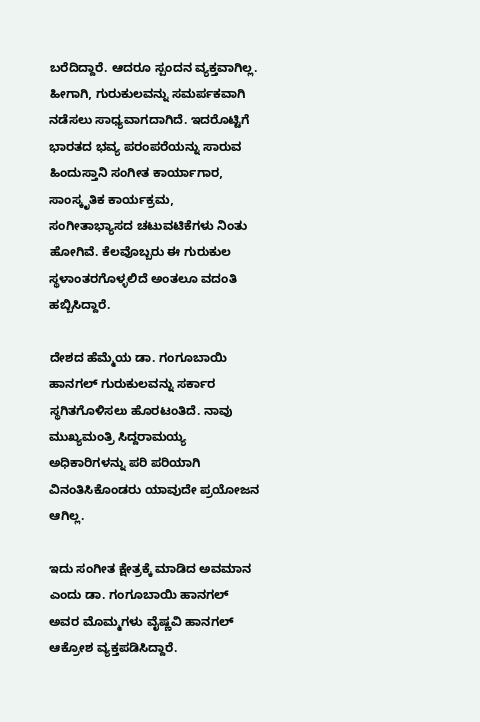ಬರೆದಿದ್ದಾರೆ. ಆದರೂ ಸ್ಪಂದನ ವ್ಯಕ್ತವಾಗಿಲ್ಲ. ಹೀಗಾಗಿ, ಗುರುಕುಲವನ್ನು ಸಮರ್ಪಕವಾಗಿ ನಡೆಸಲು ಸಾಧ್ಯವಾಗದಾಗಿದೆ. ಇದರೊಟ್ಟಿಗೆ ಭಾರತದ ಭವ್ಯ ಪರಂಪರೆಯನ್ನು ಸಾರುವ ಹಿಂದುಸ್ತಾನಿ ಸಂಗೀತ ಕಾರ್ಯಾಗಾರ, ಸಾಂಸ್ಕೃತಿಕ ಕಾರ್ಯಕ್ರಮ, ಸಂಗೀತಾಭ್ಯಾಸದ ಚಟುವಟಿಕೆಗಳು ನಿಂತು ಹೋಗಿವೆ. ಕೆಲವೊಬ್ಬರು ಈ ಗುರುಕುಲ ಸ್ಥಳಾಂತರಗೊಳ್ಳಲಿದೆ ಅಂತಲೂ ವದಂತಿ ಹಬ್ಬಿಸಿದ್ದಾರೆ.

ದೇಶದ ಹೆಮ್ಮೆಯ ಡಾ. ಗಂಗೂಬಾಯಿ ಹಾನಗಲ್ ಗುರುಕುಲವನ್ನು ಸರ್ಕಾರ ಸ್ಥಗಿತಗೊಳಿಸಲು ಹೊರಟಂತಿದೆ. ನಾವು ಮುಖ್ಯಮಂತ್ರಿ ಸಿದ್ದರಾಮಯ್ಯ ಅಧಿಕಾರಿಗಳನ್ನು ಪರಿ ಪರಿಯಾಗಿ ವಿನಂತಿಸಿಕೊಂಡರು ಯಾವುದೇ ಪ್ರಯೋಜನ ಆಗಿಲ್ಲ.

ಇದು ಸಂಗೀತ ಕ್ಷೇತ್ರಕ್ಕೆ ಮಾಡಿದ ಅವಮಾನ ಎಂದು ಡಾ. ಗಂಗೂಬಾಯಿ ಹಾನಗಲ್ ಅವರ ಮೊಮ್ಮಗಳು ವೈಷ್ಣವಿ ಹಾನಗಲ್ ಆಕ್ರೋಶ ವ್ಯಕ್ತಪಡಿಸಿದ್ದಾರೆ.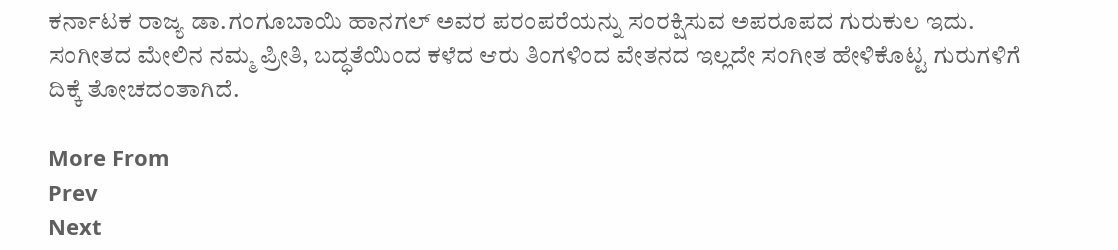ಕರ್ನಾಟಕ ರಾಜ್ಯ ಡಾ.ಗಂಗೂಬಾಯಿ ಹಾನಗಲ್ ಅವರ ಪರಂಪರೆಯನ್ನು ಸಂರಕ್ಷಿಸುವ ಅಪರೂಪದ ಗುರುಕುಲ ಇದು. ಸಂಗೀತದ ಮೇಲಿನ ನಮ್ಮ ಪ್ರೀತಿ, ಬದ್ಧತೆಯಿಂದ ಕಳೆದ ಆರು ತಿಂಗಳಿಂದ ವೇತನದ ಇಲ್ಲದೇ ಸಂಗೀತ ಹೇಳಿಕೊಟ್ಟ ಗುರುಗಳಿಗೆ ದಿಕ್ಕೆ ತೋಚದಂತಾಗಿದೆ.

More From
Prev
Next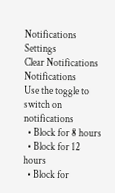Notifications
Settings
Clear Notifications
Notifications
Use the toggle to switch on notifications
  • Block for 8 hours
  • Block for 12 hours
  • Block for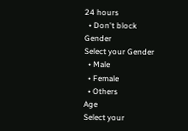24 hours
  • Don't block
Gender
Select your Gender
  • Male
  • Female
  • Others
Age
Select your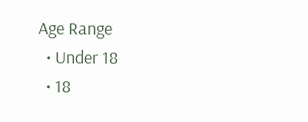Age Range
  • Under 18
  • 18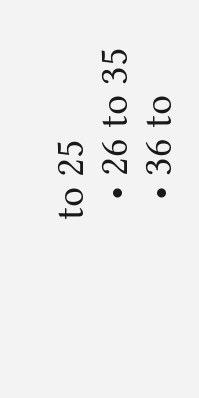to 25
  • 26 to 35
  • 36 to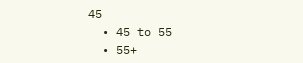45
  • 45 to 55
  • 55+